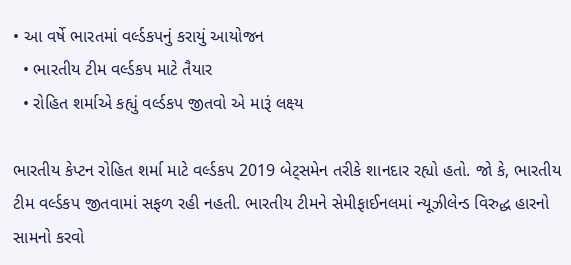• આ વર્ષે ભારતમાં વર્લ્ડકપનું કરાયું આયોજન
  • ભારતીય ટીમ વર્લ્ડકપ માટે તૈયાર
  • રોહિત શર્માએ કહ્યું વર્લ્ડકપ જીતવો એ મારૂં લક્ષ્ય

ભારતીય કેપ્ટન રોહિત શર્મા માટે વર્લ્ડકપ 2019 બેટ્સમેન તરીકે શાનદાર રહ્યો હતો. જો કે, ભારતીય ટીમ વર્લ્ડકપ જીતવામાં સફળ રહી નહતી. ભારતીય ટીમને સેમીફાઈનલમાં ન્યૂઝીલેન્ડ વિરુદ્ધ હારનો સામનો કરવો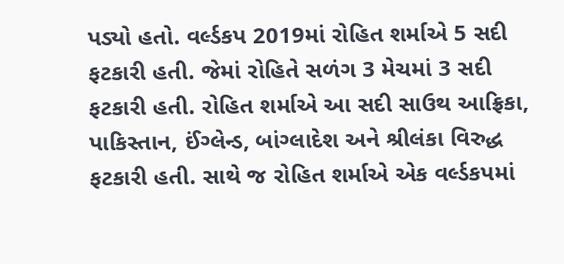પડ્યો હતો. વર્લ્ડકપ 2019માં રોહિત શર્માએ 5 સદી ફટકારી હતી. જેમાં રોહિતે સળંગ 3 મેચમાં 3 સદી ફટકારી હતી. રોહિત શર્માએ આ સદી સાઉથ આફ્રિકા, પાકિસ્તાન, ઈંગ્લેન્ડ, બાંગ્લાદેશ અને શ્રીલંકા વિરુદ્ધ ફટકારી હતી. સાથે જ રોહિત શર્માએ એક વર્લ્ડકપમાં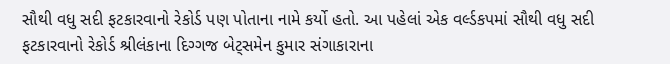સૌથી વધુ સદી ફટકારવાનો રેકોર્ડ પણ પોતાના નામે કર્યો હતો. આ પહેલાં એક વર્લ્ડકપમાં સૌથી વધુ સદી ફટકારવાનો રેકોર્ડ શ્રીલંકાના દિગ્ગજ બેટ્સમેન કુમાર સંગાકારાના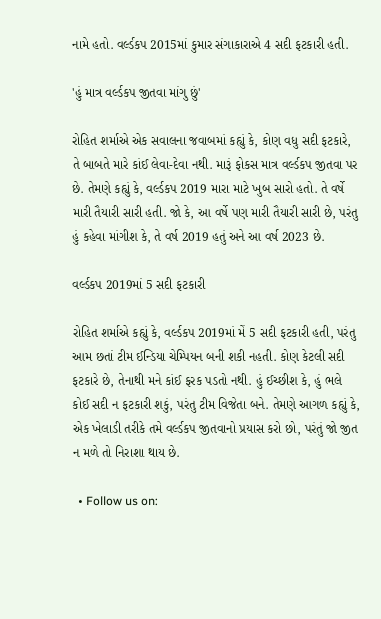નામે હતો. વર્લ્ડકપ 2015માં કુમાર સંગાકારાએ 4 સદી ફટકારી હતી.

'હું માત્ર વર્લ્ડકપ જીતવા માંગુ છું'

રોહિત શર્માએ એક સવાલના જવાબમાં કહ્યું કે, કોણ વધુ સદી ફટકારે, તે બાબતે મારે કાંઈ લેવા-દેવા નથી. મારૂં ફોકસ માત્ર વર્લ્ડકપ જીતવા પર છે. તેમણે કહ્યું કે, વર્લ્ડકપ 2019 મારા માટે ખુબ સારો હતો. તે વર્ષે મારી તૈયારી સારી હતી. જો કે, આ વર્ષે પણ મારી તૈયારી સારી છે, પરંતુ હું કહેવા માંગીશ કે, તે વર્ષ 2019 હતું અને આ વર્ષ 2023 છે.

વર્લ્ડકપ 2019માં 5 સદી ફટકારી

રોહિત શર્માએ કહ્યું કે, વર્લ્ડકપ 2019માં મેં 5 સદી ફટકારી હતી, પરંતુ આમ છતાં ટીમ ઈન્ડિયા ચેમ્પિયન બની શકી નહતી. કોણ કેટલી સદી ફટકારે છે, તેનાથી મને કાંઈ ફરક પડતો નથી. હું ઈચ્છીશ કે, હું ભલે કોઈ સદી ન ફટકારી શકું, પરંતુ ટીમ વિજેતા બને. તેમણે આગળ કહ્યું કે, એક ખેલાડી તરીકે તમે વર્લ્ડકપ જીતવાનો પ્રયાસ કરો છો, પરંતું જો જીત ન મળે તો નિરાશા થાય છે.

  • Follow us on: